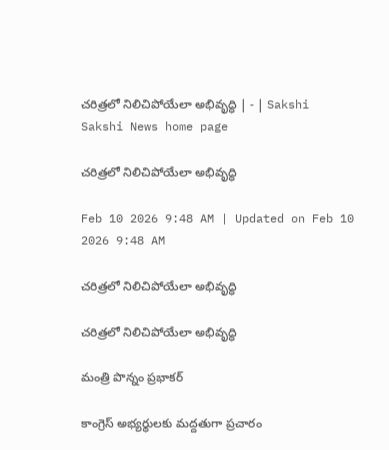చరిత్రలో నిలిచిపోయేలా అభివృద్ధి | - | Sakshi
Sakshi News home page

చరిత్రలో నిలిచిపోయేలా అభివృద్ధి

Feb 10 2026 9:48 AM | Updated on Feb 10 2026 9:48 AM

చరిత్రలో నిలిచిపోయేలా అభివృద్ధి

చరిత్రలో నిలిచిపోయేలా అభివృద్ధి

మంత్రి పొన్నం ప్రభాకర్‌

కాంగ్రెస్‌ అభ్యర్థులకు మద్దతుగా ప్రచారం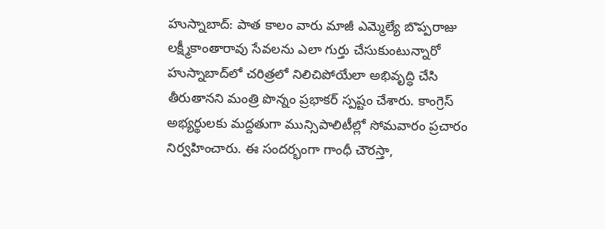హుస్నాబాద్‌: పాత కాలం వారు మాజీ ఎమ్మెల్యే బొప్పరాజు లక్ష్మీకాంతారావు సేవలను ఎలా గుర్తు చేసుకుంటున్నారో హుస్నాబాద్‌లో చరిత్రలో నిలిచిపోయేలా అభివృద్ధి చేసి తీరుతానని మంత్రి పొన్నం ప్రభాకర్‌ స్పష్టం చేశారు. కాంగ్రెస్‌ అభ్యర్థులకు మద్దతుగా మున్సిపాలిటీల్లో సోమవారం ప్రచారం నిర్వహించారు. ఈ సందర్భంగా గాంధీ చౌరస్తా,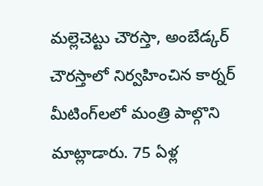మల్లెచెట్టు చౌరస్తా, అంబేడ్కర్‌ చౌరస్తాలో నిర్వహించిన కార్నర్‌ మీటింగ్‌లలో మంత్రి పాల్గొని మాట్లాడారు. 75 ఏళ్ల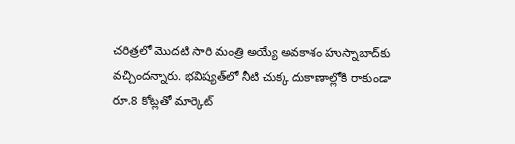చరిత్రలో మొదటి సారి మంత్రి అయ్యే అవకాశం హుస్నాబాద్‌కు వచ్చిందన్నారు. భవిష్యత్‌లో నీటి చుక్క దుకాణాల్లోకి రాకుండా రూ.8 కోట్లతో మార్కెట్‌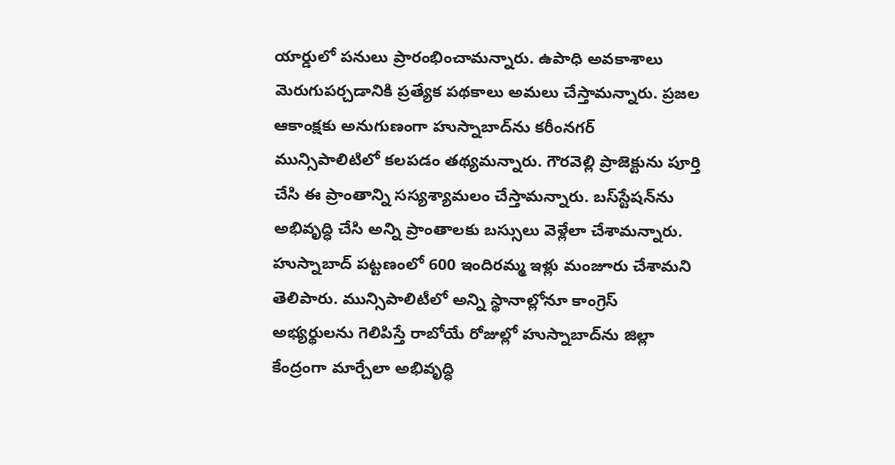యార్డులో పనులు ప్రారంభించామన్నారు. ఉపాధి అవకాశాలు మెరుగుపర్చడానికి ప్రత్యేక పథకాలు అమలు చేస్తామన్నారు. ప్రజల ఆకాంక్షకు అనుగుణంగా హుస్నాబాద్‌ను కరీంనగర్‌ మున్సిపాలిటిలో కలపడం తథ్యమన్నారు. గౌరవెల్లి ప్రాజెక్టును పూర్తి చేసి ఈ ప్రాంతాన్ని సస్యశ్యామలం చేస్తామన్నారు. బస్‌స్టేషన్‌ను అభివృద్ధి చేసి అన్ని ప్రాంతాలకు బస్సులు వెళ్లేలా చేశామన్నారు. హుస్నాబాద్‌ పట్టణంలో 600 ఇందిరమ్మ ఇళ్లు మంజూరు చేశామని తెలిపారు. మున్సిపాలిటీలో అన్ని స్థానాల్లోనూ కాంగ్రెస్‌ అభ్యర్థులను గెలిపిస్తే రాబోయే రోజుల్లో హుస్నాబాద్‌ను జిల్లా కేంద్రంగా మార్చేలా అభివృద్ధి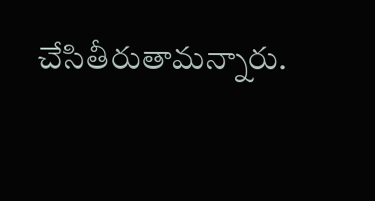చేసితీరుతామన్నారు.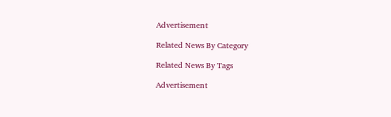Advertisement

Related News By Category

Related News By Tags

Advertisement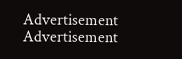Advertisement
Advertisement